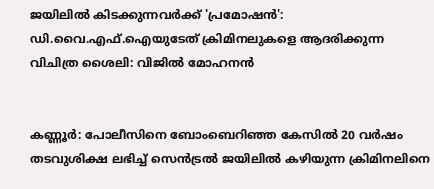ജയിലിൽ കിടക്കുന്നവർക്ക് 'പ്രമോഷൻ': ഡി.വൈ.എഫ്.ഐയുടേത് ക്രിമിനലുകളെ ആദരിക്കുന്ന വിചിത്ര ശൈലി: വിജിൽ മോഹനൻ


കണ്ണൂർ: പോലീസിനെ ബോംബെറിഞ്ഞ കേസിൽ 20 വർഷം തടവുശിക്ഷ ലഭിച്ച് സെൻട്രൽ ജയിലിൽ കഴിയുന്ന ക്രിമിനലിനെ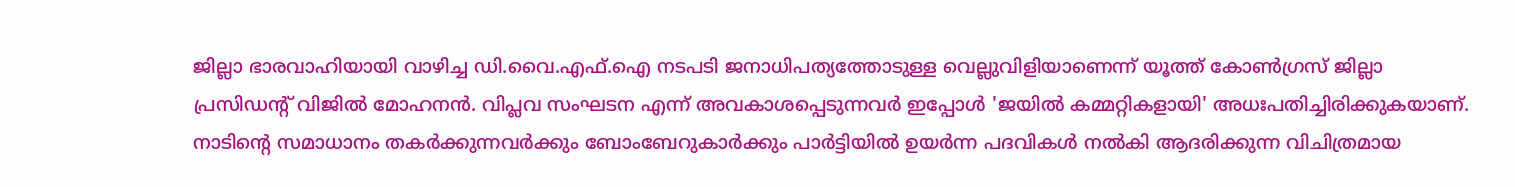ജില്ലാ ഭാരവാഹിയായി വാഴിച്ച ഡി.വൈ.എഫ്.ഐ നടപടി ജനാധിപത്യത്തോടുള്ള വെല്ലുവിളിയാണെന്ന് യൂത്ത് കോൺഗ്രസ് ജില്ലാ പ്രസിഡന്റ് വിജിൽ മോഹനൻ. വിപ്ലവ സംഘടന എന്ന് അവകാശപ്പെടുന്നവർ ഇപ്പോൾ 'ജയിൽ കമ്മറ്റികളായി' അധഃപതിച്ചിരിക്കുകയാണ്. നാടിന്റെ സമാധാനം തകർക്കുന്നവർക്കും ബോംബേറുകാർക്കും പാർട്ടിയിൽ ഉയർന്ന പദവികൾ നൽകി ആദരിക്കുന്ന വിചിത്രമായ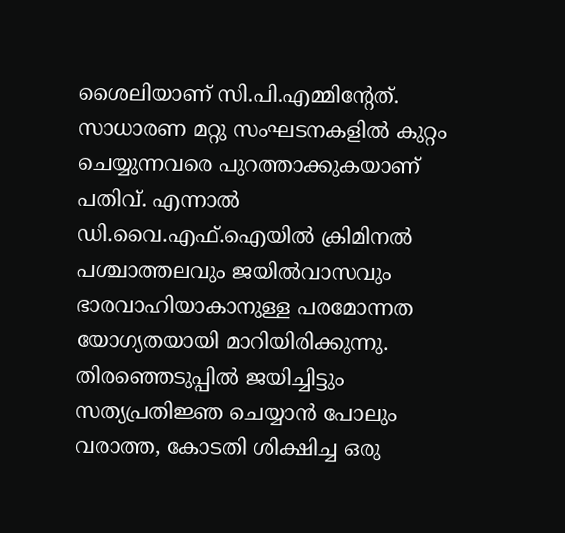ശൈലിയാണ് സി.പി.എമ്മിന്റേത്. സാധാരണ മറ്റു സംഘടനകളിൽ കുറ്റം ചെയ്യുന്നവരെ പുറത്താക്കുകയാണ് പതിവ്. എന്നാൽ ഡി.വൈ.എഫ്.ഐയിൽ ക്രിമിനൽ പശ്ചാത്തലവും ജയിൽവാസവും ഭാരവാഹിയാകാനുള്ള പരമോന്നത യോഗ്യതയായി മാറിയിരിക്കുന്നു. തിരഞ്ഞെടുപ്പിൽ ജയിച്ചിട്ടും സത്യപ്രതിജ്ഞ ചെയ്യാൻ പോലും വരാത്ത, കോടതി ശിക്ഷിച്ച ഒരു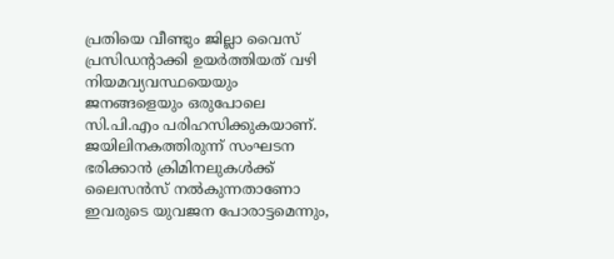പ്രതിയെ വീണ്ടും ജില്ലാ വൈസ് പ്രസിഡന്റാക്കി ഉയർത്തിയത് വഴി നിയമവ്യവസ്ഥയെയും ജനങ്ങളെയും ഒരുപോലെ സി.പി.എം പരിഹസിക്കുകയാണ്. ജയിലിനകത്തിരുന്ന് സംഘടന ഭരിക്കാൻ ക്രിമിനലുകൾക്ക് ലൈസൻസ് നൽകുന്നതാണോ ഇവരുടെ യുവജന പോരാട്ടമെന്നും,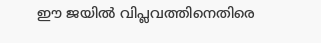ഈ ജയിൽ വിപ്ലവത്തിനെതിരെ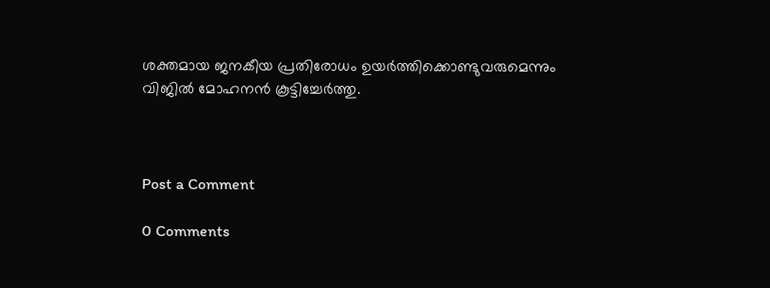ശക്തമായ ജനകീയ പ്രതിരോധം ഉയർത്തിക്കൊണ്ടുവരുമെന്നും വിജിൽ മോഹനൻ കൂട്ടിച്ചേർത്തു.



Post a Comment

0 Comments